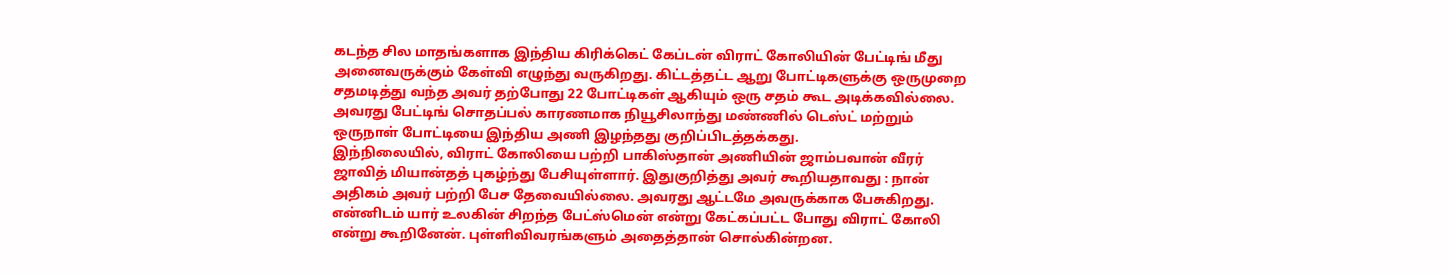கடந்த சில மாதங்களாக இந்திய கிரிக்கெட் கேப்டன் விராட் கோலியின் பேட்டிங் மீது அனைவருக்கும் கேள்வி எழுந்து வருகிறது. கிட்டத்தட்ட ஆறு போட்டிகளுக்கு ஒருமுறை சதமடித்து வந்த அவர் தற்போது 22 போட்டிகள் ஆகியும் ஒரு சதம் கூட அடிக்கவில்லை. அவரது பேட்டிங் சொதப்பல் காரணமாக நியூசிலாந்து மண்ணில் டெஸ்ட் மற்றும் ஒருநாள் போட்டியை இந்திய அணி இழந்தது குறிப்பிடத்தக்கது.
இந்நிலையில், விராட் கோலியை பற்றி பாகிஸ்தான் அணியின் ஜாம்பவான் வீரர் ஜாவித் மியான்தத் புகழ்ந்து பேசியுள்ளார். இதுகுறித்து அவர் கூறியதாவது : நான் அதிகம் அவர் பற்றி பேச தேவையில்லை. அவரது ஆட்டமே அவருக்காக பேசுகிறது.
என்னிடம் யார் உலகின் சிறந்த பேட்ஸ்மென் என்று கேட்கப்பட்ட போது விராட் கோலி என்று கூறினேன். புள்ளிவிவரங்களும் அதைத்தான் சொல்கின்றன.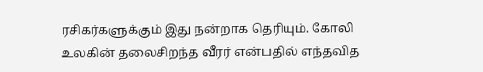ரசிகர்களுக்கும் இது நன்றாக தெரியும். கோலி உலகின் தலைசிறந்த வீரர் என்பதில் எந்தவித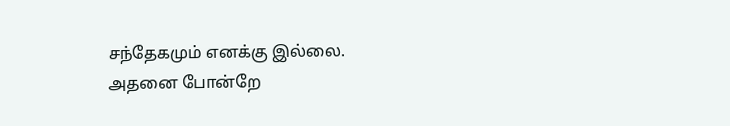சந்தேகமும் எனக்கு இல்லை. அதனை போன்றே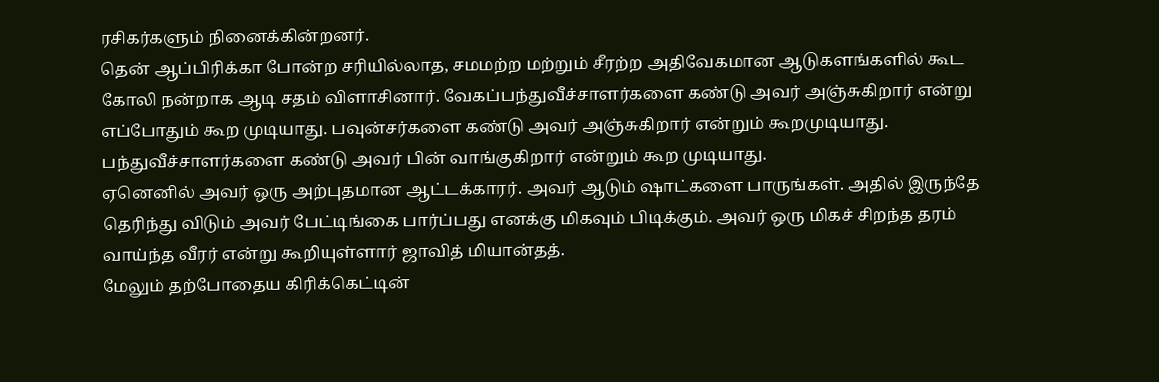ரசிகர்களும் நினைக்கின்றனர்.
தென் ஆப்பிரிக்கா போன்ற சரியில்லாத, சமமற்ற மற்றும் சீரற்ற அதிவேகமான ஆடுகளங்களில் கூட கோலி நன்றாக ஆடி சதம் விளாசினார். வேகப்பந்துவீச்சாளர்களை கண்டு அவர் அஞ்சுகிறார் என்று எப்போதும் கூற முடியாது. பவுன்சர்களை கண்டு அவர் அஞ்சுகிறார் என்றும் கூறமுடியாது. பந்துவீச்சாளர்களை கண்டு அவர் பின் வாங்குகிறார் என்றும் கூற முடியாது.
ஏனெனில் அவர் ஒரு அற்புதமான ஆட்டக்காரர். அவர் ஆடும் ஷாட்களை பாருங்கள். அதில் இருந்தே தெரிந்து விடும் அவர் பேட்டிங்கை பார்ப்பது எனக்கு மிகவும் பிடிக்கும். அவர் ஒரு மிகச் சிறந்த தரம் வாய்ந்த வீரர் என்று கூறியுள்ளார் ஜாவித் மியான்தத்.
மேலும் தற்போதைய கிரிக்கெட்டின்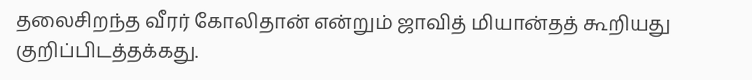தலைசிறந்த வீரர் கோலிதான் என்றும் ஜாவித் மியான்தத் கூறியது குறிப்பிடத்தக்கது.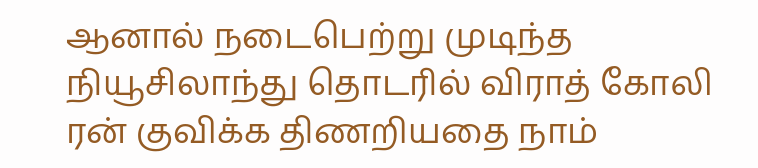ஆனால் நடைபெற்று முடிந்த நியூசிலாந்து தொடரில் விராத் கோலி ரன் குவிக்க திணறியதை நாம்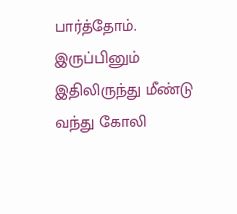பார்த்தோம். இருப்பினும் இதிலிருந்து மீண்டு வந்து கோலி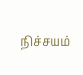நிச்சயம்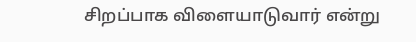சிறப்பாக விளையாடுவார் என்று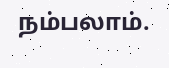நம்பலாம்.